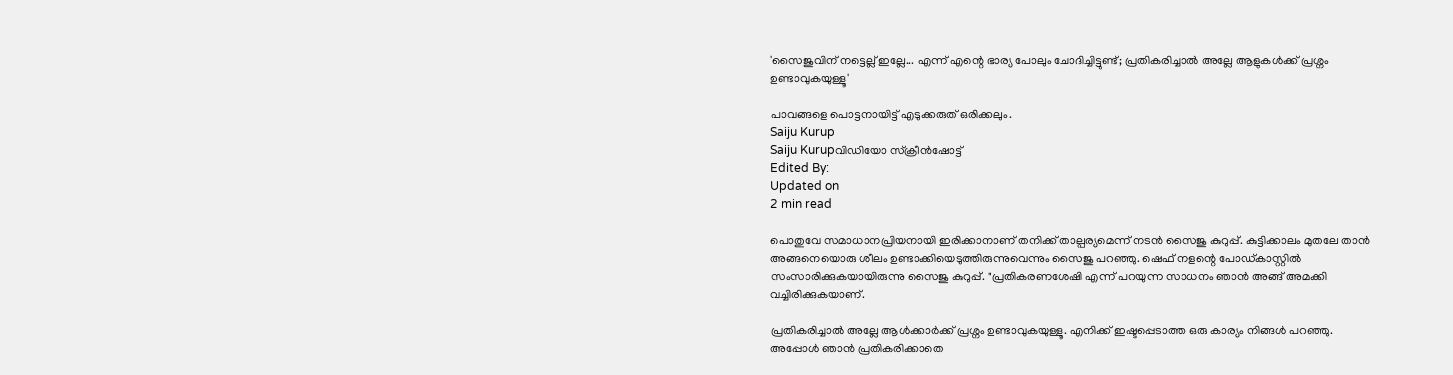'സൈജുവിന് നട്ടെല്ല് ഇല്ലേ... എന്ന് എന്റെ ഭാര്യ പോലും ചോദിച്ചിട്ടുണ്ട്; പ്രതികരിച്ചാൽ അല്ലേ ആളുകൾക്ക് പ്രശ്നം ഉണ്ടാവുകയുള്ളൂ'

പാവങ്ങളെ പൊട്ടനായിട്ട് എടുക്കരുത് ഒരിക്കലും.
Saiju Kurup
Saiju Kurupവിഡിയോ സ്ക്രീൻഷോട്ട്
Edited By:
Updated on
2 min read

പൊതുവേ സമാധാനപ്രിയനായി ഇരിക്കാനാണ് തനിക്ക് താല്പര്യമെന്ന് നടൻ സൈജു കുറുപ്പ്. കുട്ടിക്കാലം മുതലേ താൻ അങ്ങനെയൊരു ശീലം ഉണ്ടാക്കിയെടുത്തിരുന്നുവെന്നും സൈജു പറഞ്ഞു. ഷെഫ് നളന്റെ പോഡ്കാസ്റ്റിൽ സംസാരിക്കുകയായിരുന്നു സൈജു കുറുപ്പ്. "പ്രതികരണശേഷി എന്ന് പറയുന്ന സാധനം ഞാൻ അങ്ങ് അമക്കി വച്ചിരിക്കുകയാണ്.

പ്രതികരിച്ചാൽ അല്ലേ ആൾക്കാർക്ക് പ്രശ്നം ഉണ്ടാവുകയുള്ളൂ. എനിക്ക് ഇഷ്ടപ്പെടാത്ത ഒരു കാര്യം നിങ്ങൾ പറഞ്ഞു. അപ്പോൾ ഞാൻ‌ പ്രതികരിക്കാതെ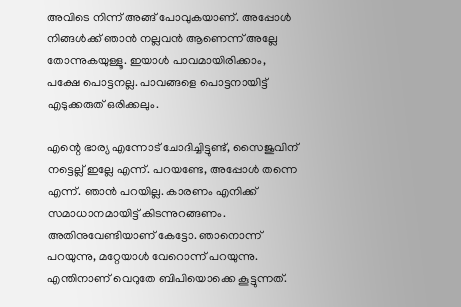അവിടെ നിന്ന് അങ്ങ് പോവുകയാണ്. അപ്പോൾ നിങ്ങൾക്ക് ഞാൻ നല്ലവൻ ആണെന്ന് അല്ലേ തോന്നുകയുള്ളൂ. ഇയാൾ പാവമായിരിക്കാം, പക്ഷേ പൊട്ടനല്ല. പാവങ്ങളെ പൊട്ടനായിട്ട് എടുക്കരുത് ഒരിക്കലും.

എന്റെ ഭാര്യ എന്നോട് ചോദിച്ചിട്ടുണ്ട്, സൈജുവിന് നട്ടെല്ല് ഇല്ലേ എന്ന്. പറയണ്ടേ, അപ്പോൾ തന്നെ എന്ന്. ഞാൻ പറയില്ല. കാരണം എനിക്ക് സമാധാനമായിട്ട് കിടന്നുറങ്ങണം. അതിനുവേണ്ടിയാണ് കേട്ടോ. ഞാനൊന്ന് പറയുന്നു, മറ്റേയാൾ വേറൊന്ന് പറയുന്നു. എന്തിനാണ് വെറുതേ ബിപിയൊക്കെ കൂട്ടുന്നത്.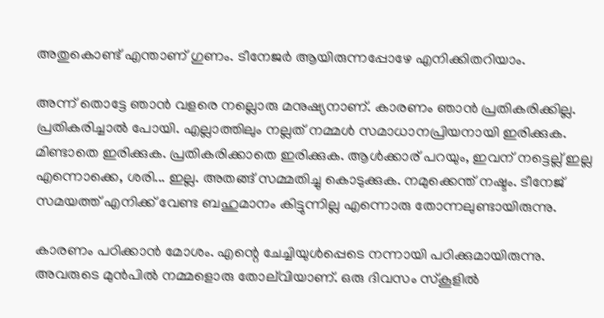അതുകൊണ്ട് എന്താണ് ഗുണം. ടീനേജർ ആയിരുന്നപ്പോഴേ എനിക്കിതറിയാം.

അന്ന് തൊട്ടേ ഞാൻ വളരെ നല്ലൊരു മനുഷ്യനാണ്. കാരണം ഞാൻ പ്രതികരിക്കില്ല. പ്രതികരിച്ചാൽ പോയി. എല്ലാത്തിലും നല്ലത് നമ്മൾ സമാധാനപ്രിയനായി ഇരിക്കുക. മിണ്ടാതെ ഇരിക്കുക. പ്രതികരിക്കാതെ ഇരിക്കുക. ആൾക്കാര് പറയും, ഇവന് നട്ടെല്ല് ഇല്ല എന്നൊക്കെ, ശരി... ഇല്ല. അതങ്ങ് സമ്മതിച്ചു കൊടുക്കുക. നമുക്കെന്ത് നഷ്ടം. ടീനേജ് സമയത്ത് എനിക്ക് വേണ്ട ബഹുമാനം കിട്ടുന്നില്ല എന്നൊരു തോന്നലുണ്ടായിരുന്നു.

കാരണം പഠിക്കാൻ മോശം. എന്റെ ചേച്ചിയുൾപ്പെടെ നന്നായി പഠിക്കുമായിരുന്നു. അവരുടെ മുൻപിൽ നമ്മളൊരു തോല്‌വിയാണ്. ഒരു ദിവസം സ്കൂളിൽ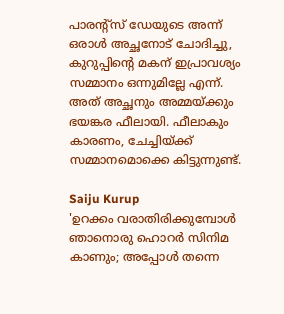പാരന്റ്സ് ഡേയുടെ അന്ന് ഒരാൾ അച്ഛനോട് ചോദിച്ചു, കുറുപ്പിന്റെ മകന് ഇപ്രാവശ്യം സമ്മാനം ഒന്നുമില്ലേ എന്ന്. അത് അച്ഛനും അമ്മയ്ക്കും ഭയങ്കര ഫീലായി. ഫീലാകും കാരണം, ചേച്ചിയ്ക്ക് സമ്മാനമൊക്കെ കിട്ടുന്നുണ്ട്.

Saiju Kurup
'ഉറക്കം വരാതിരിക്കുമ്പോൾ ഞാനൊരു ഹൊറർ സിനിമ കാണും; അപ്പോൾ തന്നെ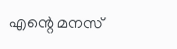എന്റെ മനസ്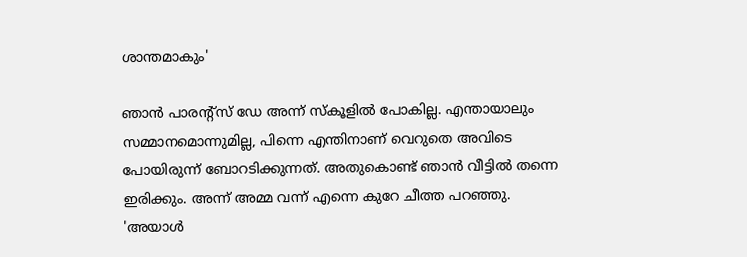ശാന്തമാകും'

ഞാൻ പാരന്റ്സ് ഡേ അന്ന് സ്കൂളിൽ പോകില്ല. എന്തായാലും സമ്മാനമൊന്നുമില്ല, പിന്നെ എന്തിനാണ് വെറുതെ അവിടെ പോയിരുന്ന് ബോറടിക്കുന്നത്. അതുകൊണ്ട് ഞാൻ വീട്ടിൽ തന്നെ ഇരിക്കും. അന്ന് അമ്മ വന്ന് എന്നെ കുറേ ചീത്ത പറഞ്ഞു. 'അയാൾ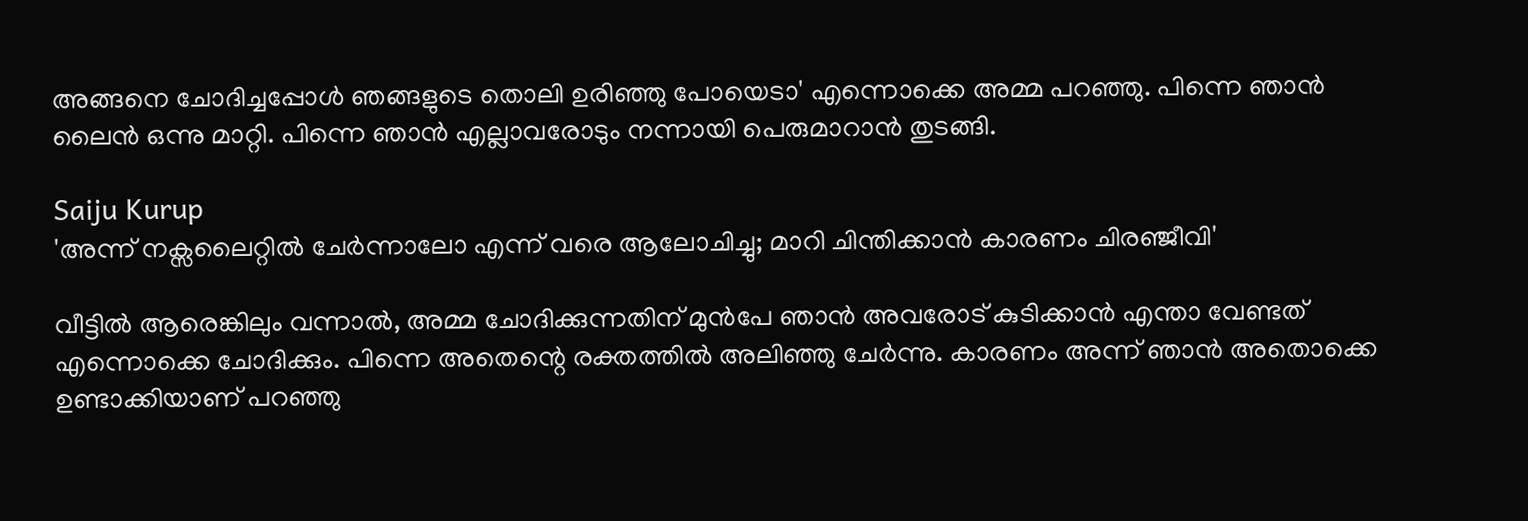അങ്ങനെ ചോദിച്ചപ്പോൾ ‍ഞങ്ങളുടെ തൊലി ഉരിഞ്ഞു പോയെടാ' എന്നൊക്കെ അമ്മ പറഞ്ഞു. പിന്നെ ഞാൻ ലൈൻ ഒന്നു മാറ്റി. പിന്നെ ഞാൻ എല്ലാവരോടും നന്നായി പെരുമാറാൻ തുടങ്ങി.

Saiju Kurup
'അന്ന് നക്സലൈറ്റിൽ ചേർന്നാലോ എന്ന് വരെ ആലോചിച്ചു; മാറി ചിന്തിക്കാൻ കാരണം ചിരഞ്ജീവി'

വീട്ടിൽ ആരെങ്കിലും വന്നാൽ, അമ്മ ചോദിക്കുന്നതിന് മുൻപേ ഞാൻ അവരോട് കുടിക്കാൻ എന്താ വേണ്ടത് എന്നൊക്കെ ചോദിക്കും. പിന്നെ അതെന്റെ രക്തത്തിൽ അലിഞ്ഞു ചേർന്നു. കാരണം അന്ന് ഞാൻ അതൊക്കെ ഉണ്ടാക്കിയാണ് പറഞ്ഞു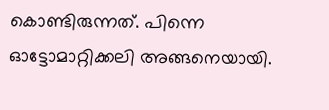കൊണ്ടിരുന്നത്. പിന്നെ ഓട്ടോമാറ്റിക്കലി അങ്ങനെയായി.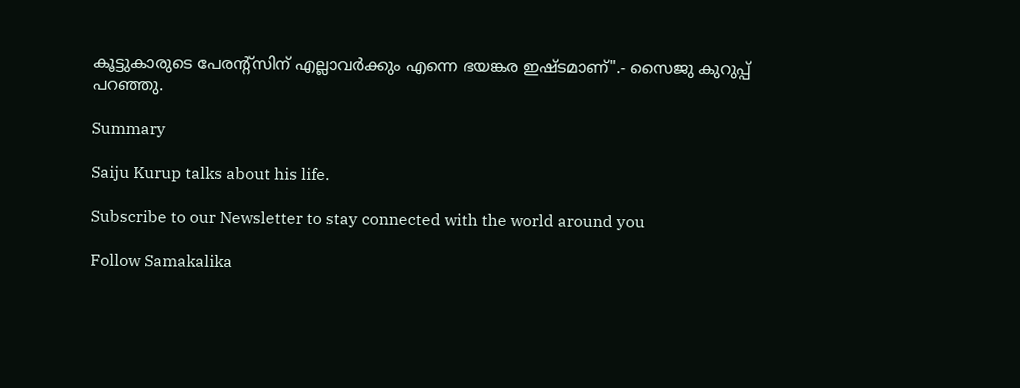കൂട്ടുകാരുടെ പേരന്റ്സിന് എല്ലാവർക്കും എന്നെ ഭയങ്കര ഇഷ്ടമാണ്".- സൈജു കുറുപ്പ് പറഞ്ഞു.

Summary

Saiju Kurup talks about his life.

Subscribe to our Newsletter to stay connected with the world around you

Follow Samakalika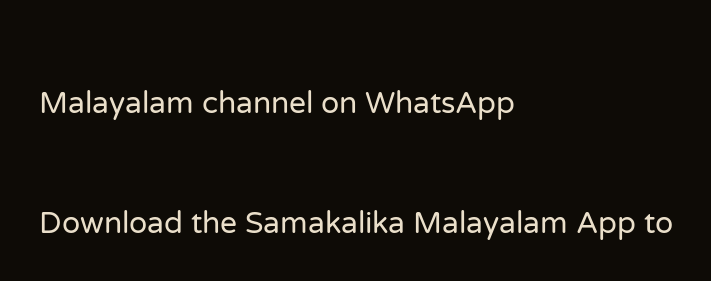Malayalam channel on WhatsApp

Download the Samakalika Malayalam App to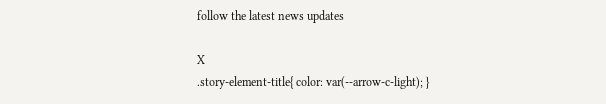follow the latest news updates

X
.story-element-title{ color: var(--arrow-c-light); }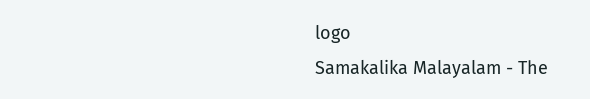logo
Samakalika Malayalam - The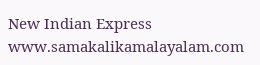New Indian Express
www.samakalikamalayalam.com